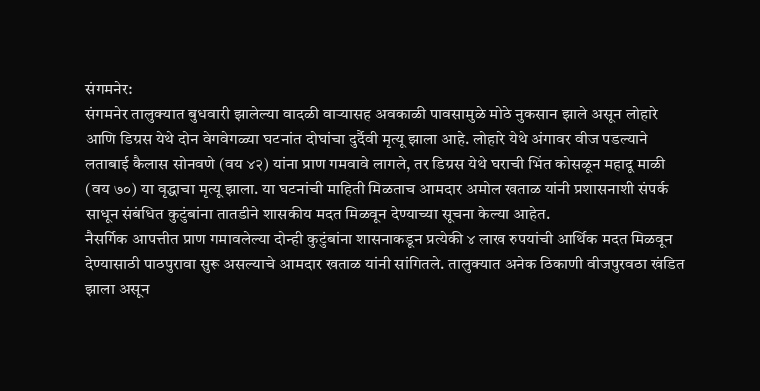संगमनेर:
संगमनेर तालुक्यात बुधवारी झालेल्या वादळी वाऱ्यासह अवकाळी पावसामुळे मोठे नुकसान झाले असून लोहारे आणि डिग्रस येथे दोन वेगवेगळ्या घटनांत दोघांचा दुर्दैवी मृत्यू झाला आहे. लोहारे येथे अंगावर वीज पडल्याने लताबाई कैलास सोनवणे (वय ४२) यांना प्राण गमवावे लागले, तर डिग्रस येथे घराची भिंत कोसळून महादू माळी (वय ७०) या वृद्धाचा मृत्यू झाला. या घटनांची माहिती मिळताच आमदार अमोल खताळ यांनी प्रशासनाशी संपर्क साधून संबंधित कुटुंबांना तातडीने शासकीय मदत मिळवून देण्याच्या सूचना केल्या आहेत.
नैसर्गिक आपत्तीत प्राण गमावलेल्या दोन्ही कुटुंबांना शासनाकडून प्रत्येकी ४ लाख रुपयांची आर्थिक मदत मिळवून देण्यासाठी पाठपुरावा सुरू असल्याचे आमदार खताळ यांनी सांगितले. तालुक्यात अनेक ठिकाणी वीजपुरवठा खंडित झाला असून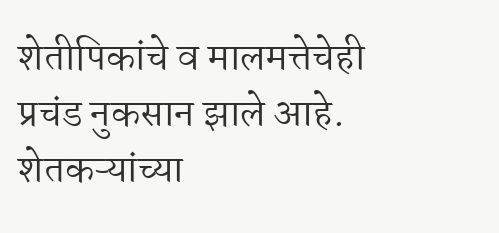शेतीपिकांचे व मालमत्तेचेही प्रचंड नुकसान झाले आहे.
शेतकऱ्यांच्या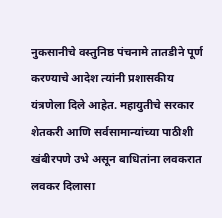नुकसानीचे वस्तुनिष्ठ पंचनामे तातडीने पूर्ण करण्याचे आदेश त्यांनी प्रशासकीय यंत्रणेला दिले आहेत. महायुतीचे सरकार शेतकरी आणि सर्वसामान्यांच्या पाठीशी खंबीरपणे उभे असून बाधितांना लवकरात लवकर दिलासा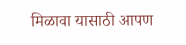मिळावा यासाठी आपण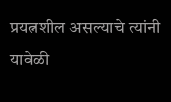प्रयत्नशील असल्याचे त्यांनी यावेळी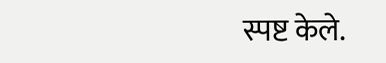स्पष्ट केले.